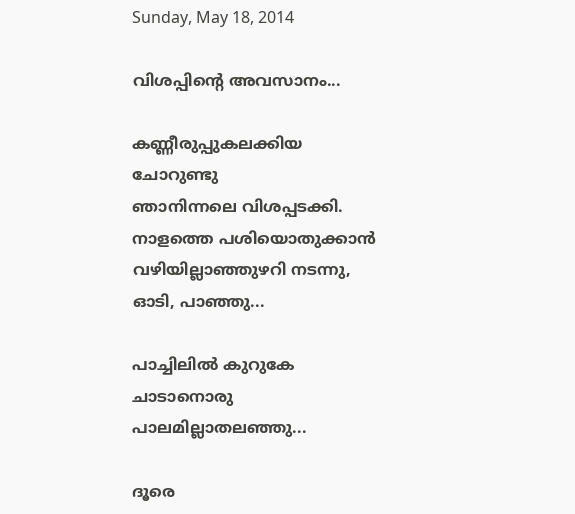Sunday, May 18, 2014

വിശപ്പിന്‍റെ അവസാനം...

കണ്ണീരുപ്പുകലക്കിയ ചോറുണ്ടു
ഞാനിന്നലെ വിശപ്പടക്കി.
നാളത്തെ പശിയൊതുക്കാന്‍
വഴിയില്ലാഞ്ഞുഴറി നടന്നു,
ഓടി, പാഞ്ഞു...

പാച്ചിലില്‍ കുറുകേ ചാടാനൊരു
പാലമില്ലാതലഞ്ഞു...

ദൂരെ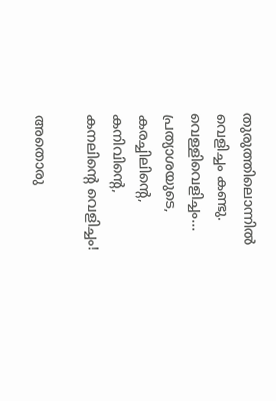തുരുത്തിലൊന്നില്‍ വെളിച്ചം കണ്ടു.
വെള്ളിവെളിച്ചം... പ്രത്യാശയുടെ,
കരച്ചിലിന്‍റെ, കനിവിന്‍റെ,
കനലിന്‍റെ വെളിച്ചം!

അതൊരു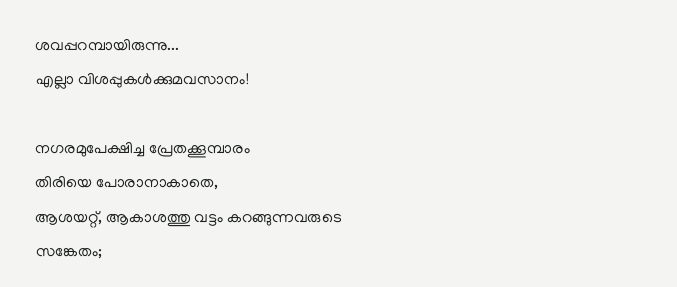ശവപ്പറമ്പായിരുന്നു...
എല്ലാ വിശപ്പുകള്‍ക്കുമവസാനം!

നഗരമുപേക്ഷിച്ച പ്രേതക്കൂമ്പാരം
തിരിയെ പോരാനാകാതെ,
ആശയറ്റ്, ആകാശത്തു വട്ടം കറങ്ങുന്നവരുടെ
സങ്കേതം;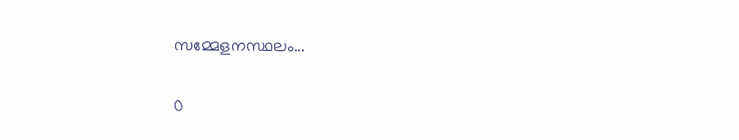സമ്മേളനസ്ഥലം...

0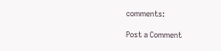comments:

Post a Comment